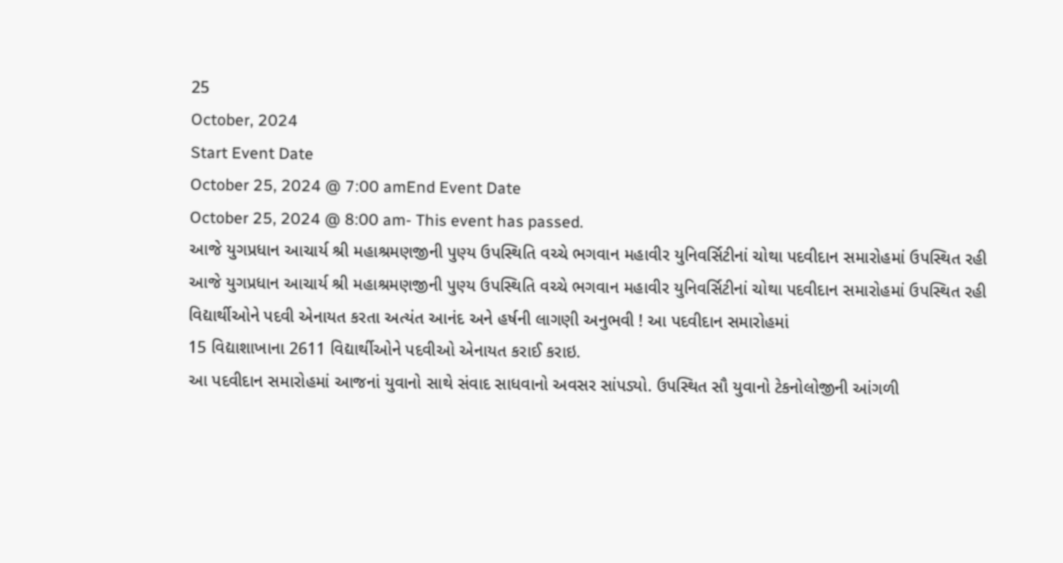25
October, 2024
Start Event Date
October 25, 2024 @ 7:00 amEnd Event Date
October 25, 2024 @ 8:00 am- This event has passed.
આજે યુગપ્રધાન આચાર્ય શ્રી મહાશ્રમણજીની પુણ્ય ઉપસ્થિતિ વચ્ચે ભગવાન મહાવીર યુનિવર્સિટીનાં ચોથા પદવીદાન સમારોહમાં ઉપસ્થિત રહી
આજે યુગપ્રધાન આચાર્ય શ્રી મહાશ્રમણજીની પુણ્ય ઉપસ્થિતિ વચ્ચે ભગવાન મહાવીર યુનિવર્સિટીનાં ચોથા પદવીદાન સમારોહમાં ઉપસ્થિત રહી વિદ્યાર્થીઓને પદવી એનાયત કરતા અત્યંત આનંદ અને હર્ષની લાગણી અનુભવી ! આ પદવીદાન સમારોહમાં
15 વિદ્યાશાખાના 2611 વિદ્યાર્થીઓને પદવીઓ એનાયત કરાઈ કરાઇ.
આ પદવીદાન સમારોહમાં આજનાં યુવાનો સાથે સંવાદ સાધવાનો અવસર સાંપડ્યો. ઉપસ્થિત સૌ યુવાનો ટેકનોલોજીની આંગળી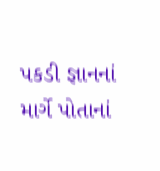પકડી જ્ઞાનનાં માર્ગે પોતાનાં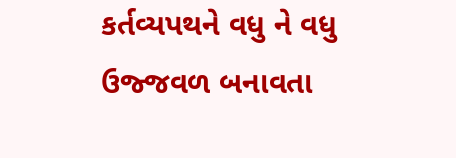કર્તવ્યપથને વધુ ને વધુ ઉજ્જવળ બનાવતા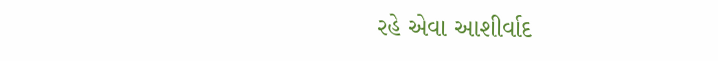રહે એવા આશીર્વાદ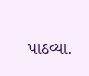પાઠવ્યા.